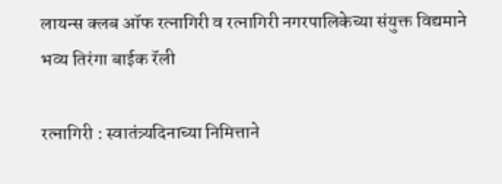लायन्स क्लब ऑफ रत्नागिरी व रत्नागिरी नगरपालिकेच्या संयुक्त विद्यमाने भव्य तिरंगा बाईक रॅली

रत्नागिरी : स्वातंत्र्यदिनाच्या निमित्ताने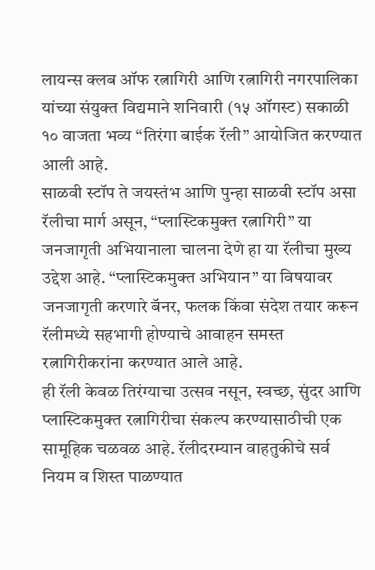लायन्स क्लब ऑफ रत्नागिरी आणि रत्नागिरी नगरपालिका यांच्या संयुक्त विद्यमाने शनिवारी (१५ ऑगस्ट) सकाळी १० वाजता भव्य “तिरंगा बाईक रॅली” आयोजित करण्यात आली आहे.
साळवी स्टॉप ते जयस्तंभ आणि पुन्हा साळवी स्टॉप असा रॅलीचा मार्ग असून, “प्लास्टिकमुक्त रत्नागिरी” या जनजागृती अभियानाला चालना देणे हा या रॅलीचा मुख्य उद्देश आहे. “प्लास्टिकमुक्त अभियान” या विषयावर जनजागृती करणारे बॅनर, फलक किंवा संदेश तयार करून रॅलीमध्ये सहभागी होण्याचे आवाहन समस्त रत्नागिरीकरांना करण्यात आले आहे.
ही रॅली केवळ तिरंग्याचा उत्सव नसून, स्वच्छ, सुंदर आणि प्लास्टिकमुक्त रत्नागिरीचा संकल्प करण्यासाठीची एक सामूहिक चळवळ आहे. रॅलीदरम्यान वाहतुकीचे सर्व नियम व शिस्त पाळण्यात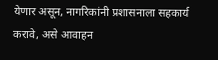येणार असून, नागरिकांनी प्रशासनाला सहकार्य करावे, असे आवाहन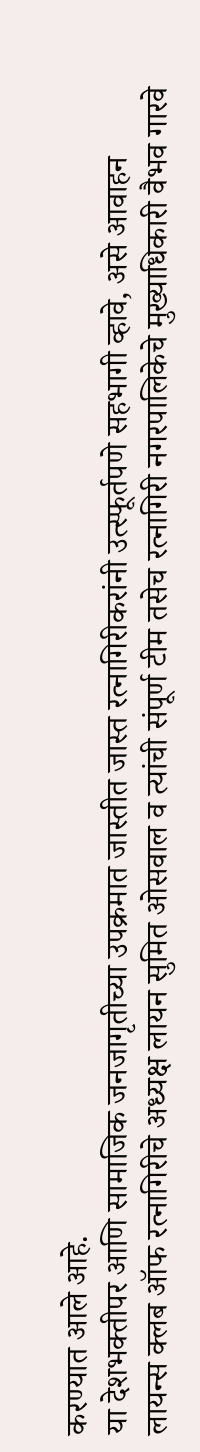करण्यात आले आहे.
या देशभक्तीपर आणि सामाजिक जनजागृतीच्या उपक्रमात जास्तीत जास्त रत्नागिरीकरांनी उत्स्फूर्तपणे सहभागी व्हावे, असे आवाहन लायन्स क्लब ऑफ रत्नागिरीचे अध्यक्ष लायन सुमित ओसवाल व त्यांची संपूर्ण टीम तसेच रत्नागिरी नगरपालिकेचे मुख्याधिकारी वैभव गारवे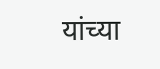यांच्या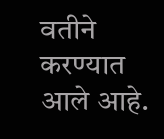वतीने करण्यात आले आहे.